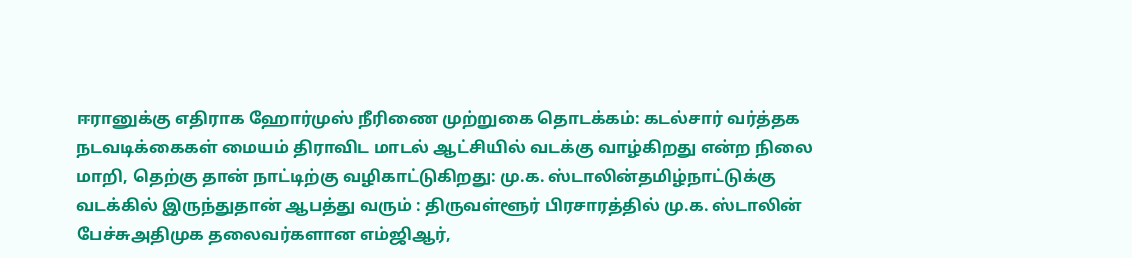ஈரானுக்கு எதிராக ஹோர்முஸ் நீரிணை முற்றுகை தொடக்கம்: கடல்சார் வர்த்தக நடவடிக்கைகள் மையம் திராவிட மாடல் ஆட்சியில் வடக்கு வாழ்கிறது என்ற நிலை மாறி, தெற்கு தான் நாட்டிற்கு வழிகாட்டுகிறது: மு.க. ஸ்டாலின்தமிழ்நாட்டுக்கு வடக்கில் இருந்துதான் ஆபத்து வரும் : திருவள்ளூர் பிரசாரத்தில் மு.க. ஸ்டாலின் பேச்சுஅதிமுக தலைவர்களான எம்ஜிஆர்,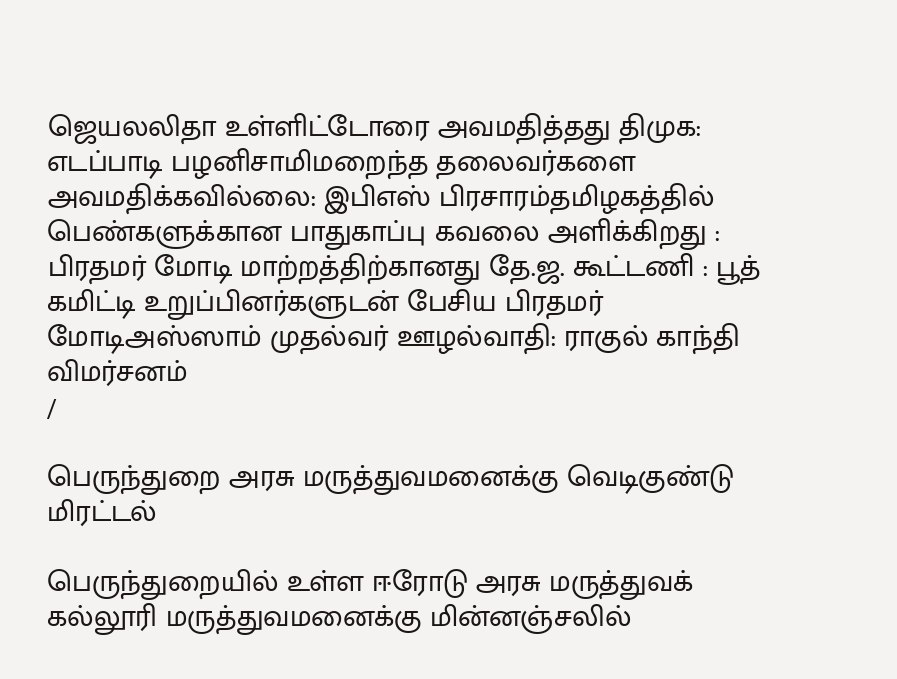ஜெயலலிதா உள்ளிட்டோரை அவமதித்தது திமுக: எடப்பாடி பழனிசாமிமறைந்த தலைவர்களை அவமதிக்கவில்லை: இபிஎஸ் பிரசாரம்தமிழகத்தில் பெண்களுக்கான பாதுகாப்பு கவலை அளிக்கிறது : பிரதமர் மோடி மாற்றத்திற்கானது தே.ஜ. கூட்டணி : பூத் கமிட்டி உறுப்பினர்களுடன் பேசிய பிரதமர் மோடிஅஸ்ஸாம் முதல்வர் ஊழல்வாதி: ராகுல் காந்தி விமர்சனம்
/

பெருந்துறை அரசு மருத்துவமனைக்கு வெடிகுண்டு மிரட்டல்

பெருந்துறையில் உள்ள ஈரோடு அரசு மருத்துவக் கல்லூரி மருத்துவமனைக்கு மின்னஞ்சலில்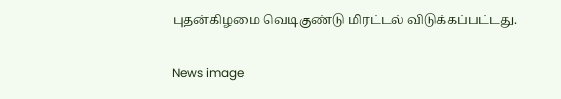புதன்கிழமை வெடிகுண்டு மிரட்டல் விடுக்கப்பட்டது.

News image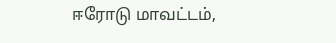ஈரோடு மாவட்டம்,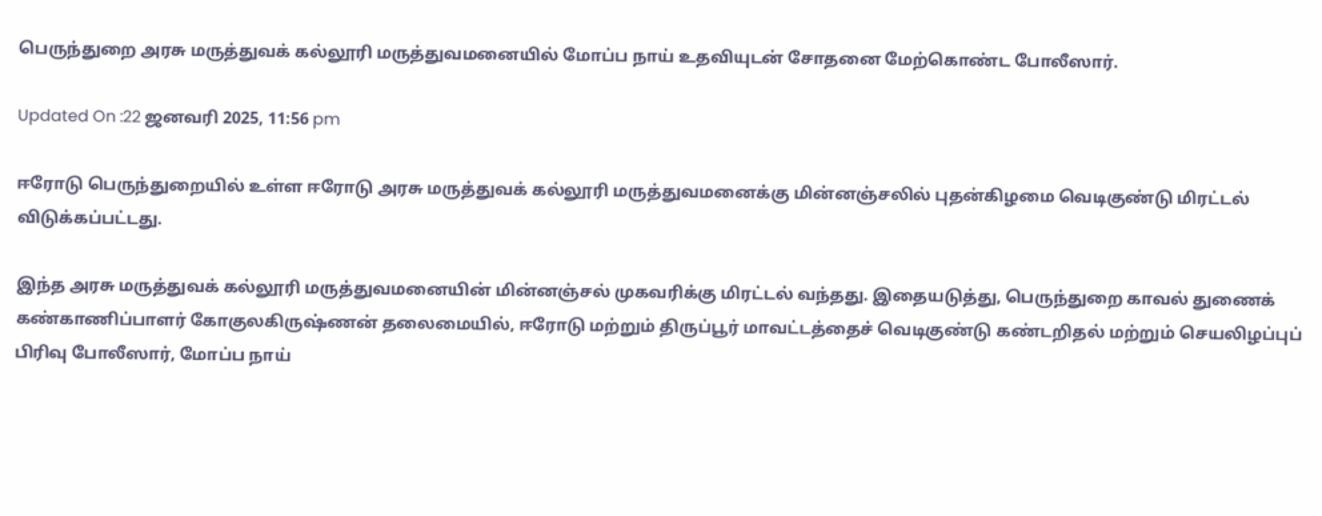பெருந்துறை அரசு மருத்துவக் கல்லூரி மருத்துவமனையில் மோப்ப நாய் உதவியுடன் சோதனை மேற்கொண்ட போலீஸார்.

Updated On :22 ஜனவரி 2025, 11:56 pm

ஈரோடு பெருந்துறையில் உள்ள ஈரோடு அரசு மருத்துவக் கல்லூரி மருத்துவமனைக்கு மின்னஞ்சலில் புதன்கிழமை வெடிகுண்டு மிரட்டல் விடுக்கப்பட்டது.

இந்த அரசு மருத்துவக் கல்லூரி மருத்துவமனையின் மின்னஞ்சல் முகவரிக்கு மிரட்டல் வந்தது. இதையடுத்து, பெருந்துறை காவல் துணைக் கண்காணிப்பாளர் கோகுலகிருஷ்ணன் தலைமையில், ஈரோடு மற்றும் திருப்பூர் மாவட்டத்தைச் வெடிகுண்டு கண்டறிதல் மற்றும் செயலிழப்புப் பிரிவு போலீஸார், மோப்ப நாய்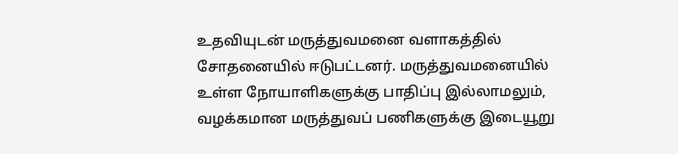உதவியுடன் மருத்துவமனை வளாகத்தில் சோதனையில் ஈடுபட்டனர். மருத்துவமனையில் உள்ள நோயாளிகளுக்கு பாதிப்பு இல்லாமலும், வழக்கமான மருத்துவப் பணிகளுக்கு இடையூறு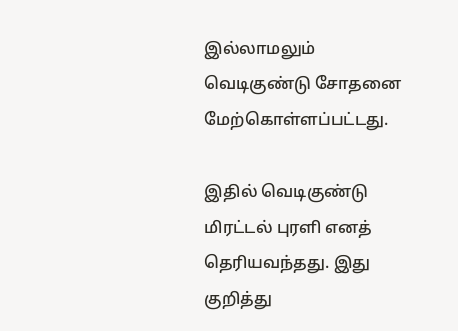இல்லாமலும் வெடிகுண்டு சோதனை மேற்கொள்ளப்பட்டது.

இதில் வெடிகுண்டு மிரட்டல் புரளி எனத் தெரியவந்தது. இது குறித்து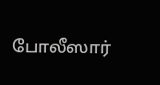போலீஸார்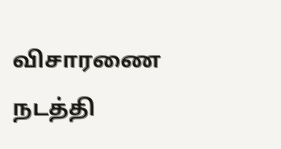விசாரணை நடத்தி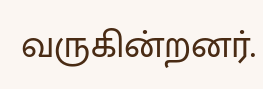வருகின்றனர்.